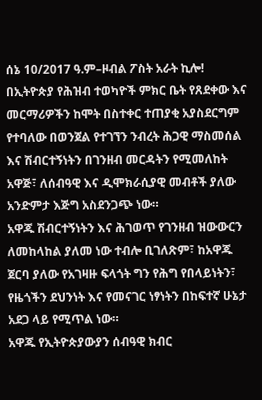ሰኔ 10/2017 ዓ.ም–ዞብል ፖስት አራት ኪሎ!
በኢትዮጵያ የሕዝብ ተወካዮች ምክር ቤት የጸደቀው እና መርማሪዎችን ከሞት በስተቀር ተጠያቂ አያስደርግም የተባለው በወንጀል የተገኘን ንብረት ሕጋዊ ማስመሰል እና ሽብርተኝነትን በገንዘብ መርዳትን የሚመለከት አዋጅ፣ ለሰብዓዊ እና ዲሞክራሲያዊ መብቶች ያለው አንድምታ እጅግ አስደንጋጭ ነው።
አዋጁ ሽብርተኝነትን እና ሕገወጥ የገንዘብ ዝውውርን ለመከላከል ያለመ ነው ተብሎ ቢገለጽም፣ ከአዋጁ ጀርባ ያለው የአገዛዙ ፍላጎት ግን የሕግ የበላይነትን፣ የዜጎችን ደህንነት እና የመናገር ነፃነትን በከፍተኛ ሁኔታ አደጋ ላይ የሚጥል ነው።
አዋጁ የኢትዮጵያውያን ሰብዓዊ ክብር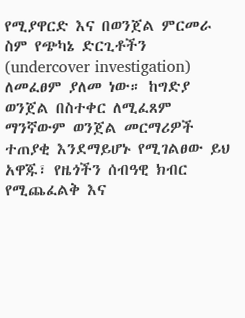የሚያዋርድ እና በወንጀል ምርመራ ስም የጭካኔ ድርጊቶችን (undercover investigation) ለመፈፀም ያለመ ነው። ከግድያ ወንጀል በስተቀር ለሚፈጸም ማንኛውም ወንጀል መርማሪዎች ተጠያቂ እንደማይሆኑ የሚገልፀው ይህ አዋጁ፣ የዜጎችን ሰብዓዊ ክብር የሚጨፈልቅ እና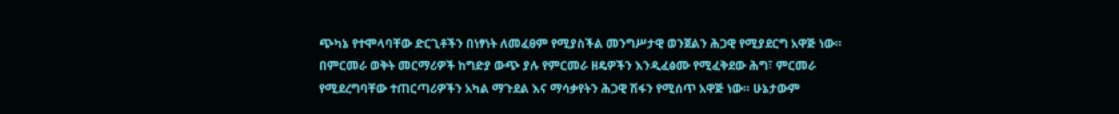ጭካኔ የተሞላባቸው ድርጊቶችን በነፃነት ለመፈፀም የሚያስችል መንግሥታዊ ወንጀልን ሕጋዊ የሚያደርግ አዋጅ ነው።
በምርመራ ወቅት መርማሪዎች ከግድያ ውጭ ያሉ የምርመራ ዘዴዎችን እንዲፈፅሙ የሚፈቅደው ሕግ፣ ምርመራ የሚደረግባቸው ተጠርጣሪዎችን አካል ማጉደል እና ማሳቃየትን ሕጋዊ ሽፋን የሚሰጥ አዋጅ ነው። ሁኔታውም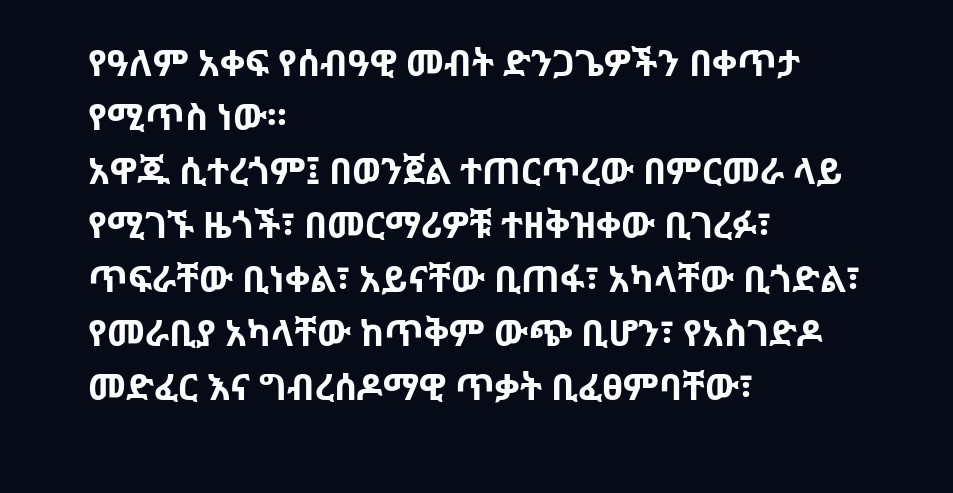የዓለም አቀፍ የሰብዓዊ መብት ድንጋጌዎችን በቀጥታ የሚጥስ ነው።
አዋጁ ሲተረጎም፤ በወንጀል ተጠርጥረው በምርመራ ላይ የሚገኙ ዜጎች፣ በመርማሪዎቹ ተዘቅዝቀው ቢገረፉ፣ ጥፍራቸው ቢነቀል፣ አይናቸው ቢጠፋ፣ አካላቸው ቢጎድል፣ የመራቢያ አካላቸው ከጥቅም ውጭ ቢሆን፣ የአስገድዶ መድፈር እና ግብረሰዶማዊ ጥቃት ቢፈፀምባቸው፣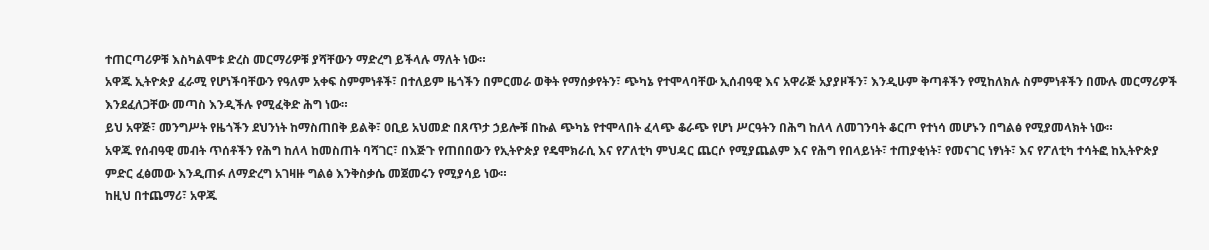ተጠርጣሪዎቹ እስካልሞቱ ድረስ መርማሪዎቹ ያሻቸውን ማድረግ ይችላሉ ማለት ነው።
አዋጁ ኢትዮጵያ ፈራሚ የሆነችባቸውን የዓለም አቀፍ ስምምነቶች፣ በተለይም ዜጎችን በምርመራ ወቅት የማሰቃየትን፣ ጭካኔ የተሞላባቸው ኢሰብዓዊ እና አዋራጅ አያያዞችን፣ እንዲሁም ቅጣቶችን የሚከለክሉ ስምምነቶችን በሙሉ መርማሪዎች እንደፈለጋቸው መጣስ እንዲችሉ የሚፈቅድ ሕግ ነው።
ይህ አዋጅ፣ መንግሥት የዜጎችን ደህንነት ከማስጠበቅ ይልቅ፣ ዐቢይ አህመድ በጸጥታ ኃይሎቹ በኩል ጭካኔ የተሞላበት ፈላጭ ቆራጭ የሆነ ሥርዓትን በሕግ ከለላ ለመገንባት ቆርጦ የተነሳ መሆኑን በግልፅ የሚያመላክት ነው።
አዋጁ የሰብዓዊ መብት ጥሰቶችን የሕግ ከለላ ከመስጠት ባሻገር፣ በእጅጉ የጠበበውን የኢትዮጵያ የዴሞክራሲ እና የፖለቲካ ምህዳር ጨርሶ የሚያጨልም እና የሕግ የበላይነት፣ ተጠያቂነት፣ የመናገር ነፃነት፣ እና የፖለቲካ ተሳትፎ ከኢትዮጵያ ምድር ፈፅመው እንዲጠፉ ለማድረግ አገዛዙ ግልፅ እንቅስቃሴ መጀመሩን የሚያሳይ ነው።
ከዚህ በተጨማሪ፣ አዋጁ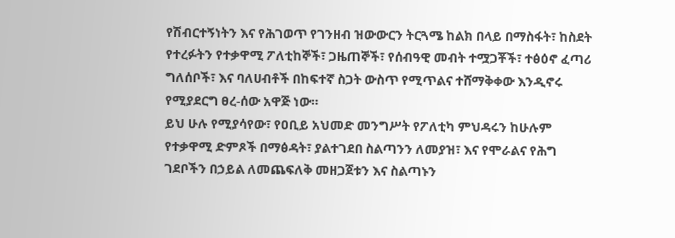የሽብርተኝነትን እና የሕገወጥ የገንዘብ ዝውውርን ትርጓሜ ከልክ በላይ በማስፋት፣ ከስደት የተረፉትን የተቃዋሚ ፖለቲከኞች፣ ጋዜጠኞች፣ የሰብዓዊ መብት ተሟጋቾች፣ ተፅዕኖ ፈጣሪ ግለሰቦች፣ እና ባለሀብቶች በከፍተኛ ስጋት ውስጥ የሚጥልና ተሸማቅቀው እንዲኖሩ የሚያደርግ ፀረ-ሰው አዋጅ ነው።
ይህ ሁሉ የሚያሳየው፣ የዐቢይ አህመድ መንግሥት የፖለቲካ ምህዳሩን ከሁሉም የተቃዋሚ ድምጾች በማፅዳት፣ ያልተገደበ ስልጣንን ለመያዝ፣ እና የሞራልና የሕግ ገደቦችን በኃይል ለመጨፍለቅ መዘጋጀቱን እና ስልጣኑን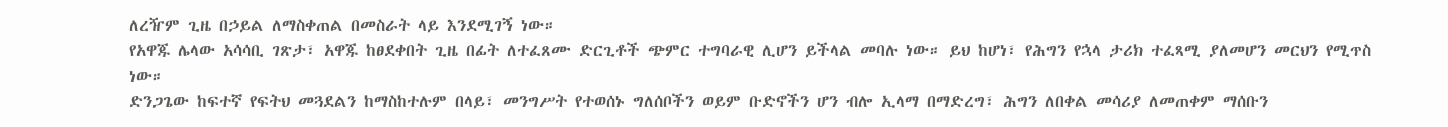ለረዥም ጊዜ በኃይል ለማስቀጠል በመስራት ላይ እንደሚገኝ ነው።
የአዋጁ ሌላው አሳሳቢ ገጽታ፣ አዋጁ ከፀደቀበት ጊዜ በፊት ለተፈጸሙ ድርጊቶች ጭምር ተግባራዊ ሊሆን ይችላል መባሉ ነው። ይህ ከሆነ፣ የሕግን የኋላ ታሪክ ተፈጻሚ ያለመሆን መርህን የሚጥስ ነው።
ድንጋጌው ከፍተኛ የፍትህ መጓደልን ከማስከተሉም በላይ፣ መንግሥት የተወሰኑ ግለሰቦችን ወይም ቡድኖችን ሆን ብሎ ኢላማ በማድረግ፣ ሕግን ለበቀል መሳሪያ ለመጠቀም ማሰቡን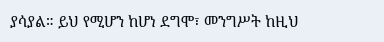ያሳያል። ይህ የሚሆን ከሆነ ደግሞ፣ መንግሥት ከዚህ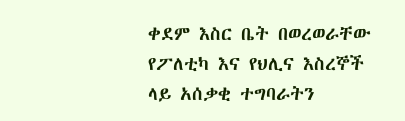ቀደም እስር ቤት በወረወራቸው የፖለቲካ እና የህሊና እስረኞች ላይ አሰቃቂ ተግባራትን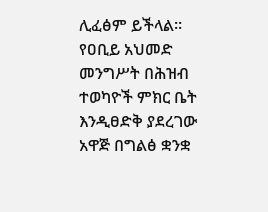ሊፈፅም ይችላል።
የዐቢይ አህመድ መንግሥት በሕዝብ ተወካዮች ምክር ቤት እንዲፀድቅ ያደረገው አዋጅ በግልፅ ቋንቋ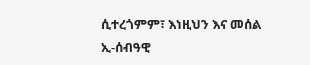ሲተረጎምም፣ እነዚህን እና መሰል ኢ-ሰብዓዊ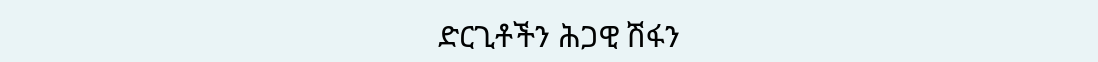ድርጊቶችን ሕጋዊ ሽፋን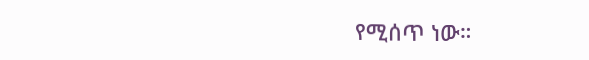የሚሰጥ ነው።